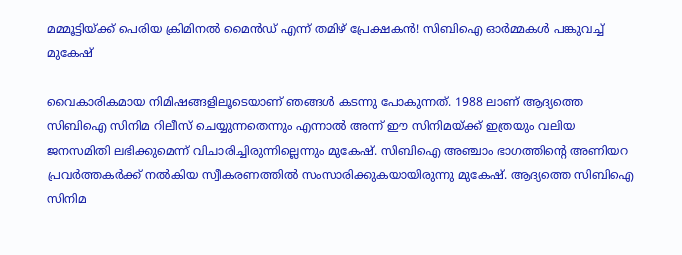മമ്മൂട്ടിയ്ക്ക് പെരിയ ക്രിമിനല്‍ മൈന്‍ഡ് എന്ന് തമിഴ് പ്രേക്ഷകന്‍! സിബിഐ ഓര്‍മ്മകള്‍ പങ്കുവച്ച് മുകേഷ്‌

വൈകാരികമായ നിമിഷങ്ങളിലൂടെയാണ് ഞങ്ങള്‍ കടന്നു പോകുന്നത്. 1988 ലാണ് ആദ്യത്തെ സിബിഐ സിനിമ റിലീസ് ചെയ്യുന്നതെന്നും എന്നാല്‍ അന്ന് ഈ സിനിമയ്ക്ക് ഇത്രയും വലിയ ജനസമിതി ലഭിക്കുമെന്ന് വിചാരിച്ചിരുന്നില്ലെന്നും മുകേഷ്. സിബിഐ അഞ്ചാം ഭാഗത്തിന്റെ അണിയറ പ്രവർത്തകർക്ക് നല്‍കിയ സ്വീകരണത്തില്‍ സംസാരിക്കുകയായിരുന്നു മുകേഷ്. ആദ്യത്തെ സിബിഐ സിനിമ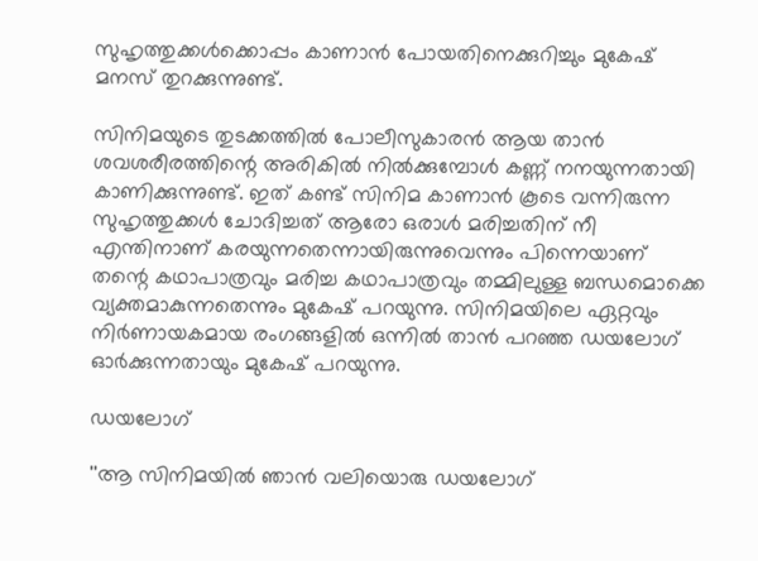സുഹൃത്തുക്കള്‍ക്കൊപ്പം കാണാന്‍ പോയതിനെക്കുറിച്ചും മുകേഷ് മനസ് തുറക്കുന്നുണ്ട്.

സിനിമയുടെ തുടക്കത്തില്‍ പോലീസുകാരന്‍ ആയ താന്‍ ശവശരീരത്തിന്റെ അരികില്‍ നില്‍ക്കുമ്പോള്‍ കണ്ണ് നനയുന്നതായി കാണിക്കുന്നുണ്ട്. ഇത് കണ്ട് സിനിമ കാണാന്‍ കൂടെ വന്നിരുന്ന സുഹൃത്തുക്കള്‍ ചോദിച്ചത് ആരോ ഒരാള്‍ മരിച്ചതിന് നീ എന്തിനാണ് കരയുന്നതെന്നായിരുന്നുവെന്നും പിന്നെയാണ് തന്റെ കഥാപാത്രവും മരിച്ച കഥാപാത്രവും തമ്മിലുള്ള ബന്ധമൊക്കെ വ്യക്തമാകുന്നതെന്നും മുകേഷ് പറയുന്നു. സിനിമയിലെ ഏറ്റവും നിര്‍ണായകമായ രംഗങ്ങളില്‍ ഒന്നില്‍ താന്‍ പറഞ്ഞ ഡയലോഗ് ഓര്‍ക്കുന്നതായും മുകേഷ് പറയുന്നു.

ഡയലോഗ്

''ആ സിനിമയില്‍ ഞാന്‍ വലിയൊരു ഡയലോഗ്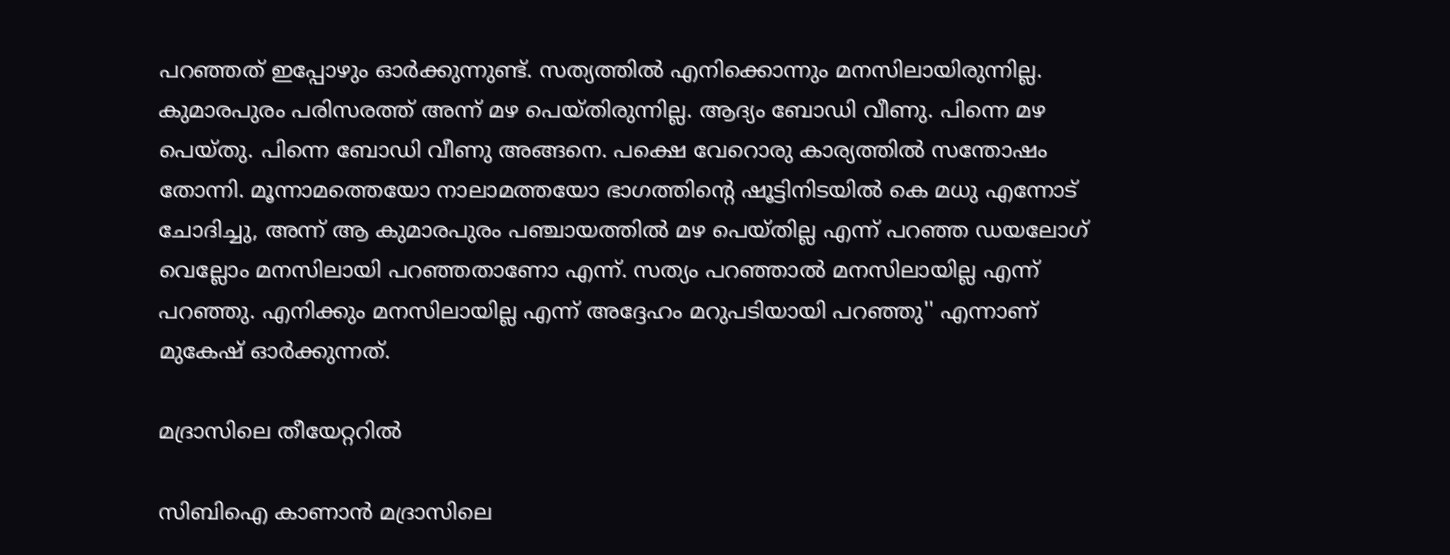പറഞ്ഞത് ഇപ്പോഴും ഓര്‍ക്കുന്നുണ്ട്. സത്യത്തില്‍ എനിക്കൊന്നും മനസിലായിരുന്നില്ല. കുമാരപുരം പരിസരത്ത് അന്ന് മഴ പെയ്തിരുന്നില്ല. ആദ്യം ബോഡി വീണു. പിന്നെ മഴ പെയ്തു. പിന്നെ ബോഡി വീണു അങ്ങനെ. പക്ഷെ വേറൊരു കാര്യത്തില്‍ സന്തോഷം തോന്നി. മൂന്നാമത്തെയോ നാലാമത്തയോ ഭാഗത്തിന്റെ ഷൂട്ടിനിടയില്‍ കെ മധു എന്നോട് ചോദിച്ചു, അന്ന് ആ കുമാരപുരം പഞ്ചായത്തില്‍ മഴ പെയ്തില്ല എന്ന് പറഞ്ഞ ഡയലോഗ് വെല്ലോം മനസിലായി പറഞ്ഞതാണോ എന്ന്. സത്യം പറഞ്ഞാല്‍ മനസിലായില്ല എന്ന് പറഞ്ഞു. എനിക്കും മനസിലായില്ല എന്ന് അദ്ദേഹം മറുപടിയായി പറഞ്ഞു'' എന്നാണ് മുകേഷ് ഓര്‍ക്കുന്നത്.

മദ്രാസിലെ തീയേറ്ററില്‍

സിബിഐ കാണാന്‍ മദ്രാസിലെ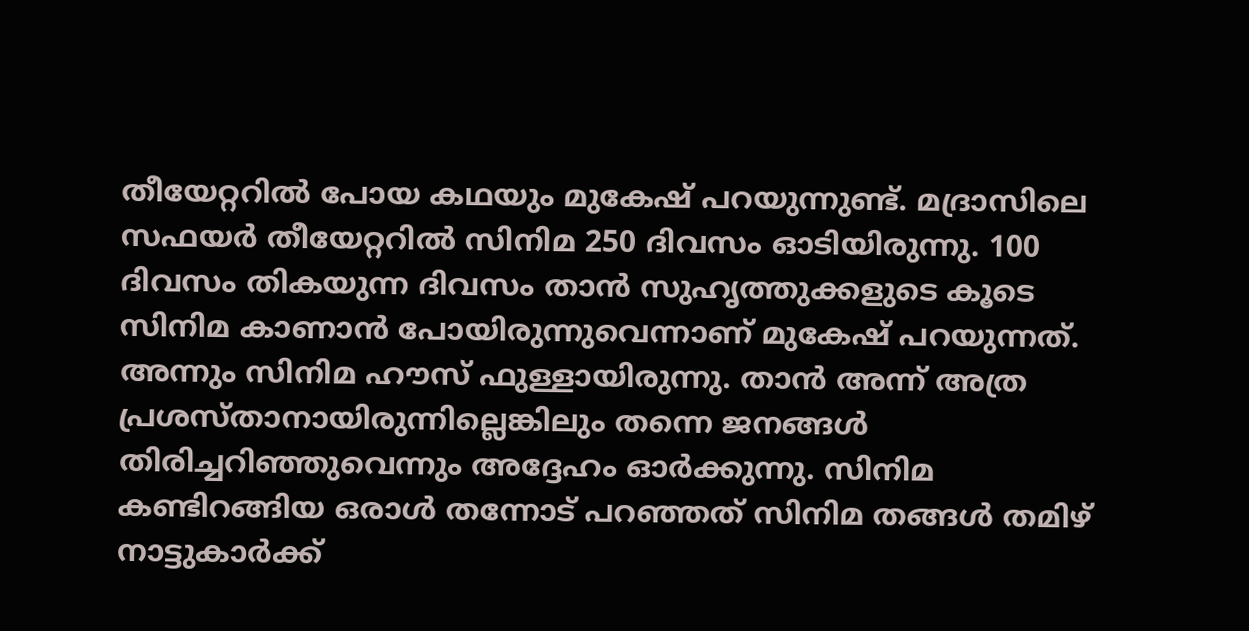തീയേറ്ററില്‍ പോയ കഥയും മുകേഷ് പറയുന്നുണ്ട്. മദ്രാസിലെ സഫയര്‍ തീയേറ്ററില്‍ സിനിമ 250 ദിവസം ഓടിയിരുന്നു. 100 ദിവസം തികയുന്ന ദിവസം താന്‍ സുഹൃത്തുക്കളുടെ കൂടെ സിനിമ കാണാന്‍ പോയിരുന്നുവെന്നാണ് മുകേഷ് പറയുന്നത്. അന്നും സിനിമ ഹൗസ് ഫുള്ളായിരുന്നു. താന്‍ അന്ന് അത്ര പ്രശസ്താനായിരുന്നില്ലെങ്കിലും തന്നെ ജനങ്ങള്‍ തിരിച്ചറിഞ്ഞുവെന്നും അദ്ദേഹം ഓര്‍ക്കുന്നു. സിനിമ കണ്ടിറങ്ങിയ ഒരാള്‍ തന്നോട് പറഞ്ഞത് സിനിമ തങ്ങള്‍ തമിഴ് നാട്ടുകാര്‍ക്ക്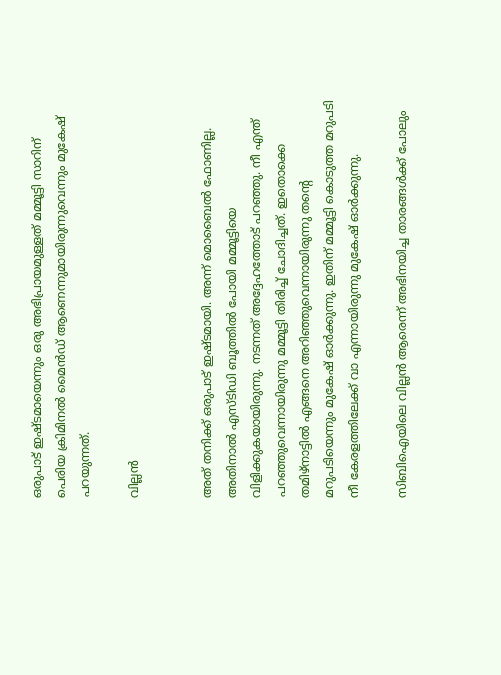ഒരുപാട് ഇഷ്ടമായെന്നും ഒരു അഭിപ്രായമുള്ളത് മമ്മൂട്ടി സാറിന് പെരിയ ക്രിമിനല്‍ മൈന്‍ഡ് ആണെന്നുമായിരുന്നുവെന്നും മുകേഷ് പറയുന്നത്.

വില്ലന്‍


അത് തനിക്ക് ഒരുപാട് ഇഷ്ടമായി. അന്ന് മൊബൈല്‍ ഫോണില്ല. അതിനാല്‍ എസ്ടിഡി ബൂത്തില്‍ പോയി മമ്മൂട്ടിയെ വിളിക്കുകയായിരുന്നു. നടന്നത് അദ്ദേഹത്തോട് പറഞ്ഞു. നീ എന്ത് പറഞ്ഞുവെന്നായിരുന്നു മമ്മൂട്ടി തിരിച്ച് ചോദിച്ചത്. ഇതൊക്കെ തമിഴ്‌നാട്ടില്‍ എങ്ങനെ അറിഞ്ഞുവെന്നായിരുന്നു തന്റെ മറുപടിയെന്നും മുകേഷ് ഓര്‍ക്കുന്നു. ഇതിന് മമ്മൂട്ടി കൊടുത്ത മറുപടി നീ കേരളത്തിലേക്ക് വാ എന്നായിരുന്നു മുകേഷ് ഓര്‍ക്കുന്നു.

സിബിഐയിലെ വില്ലന്‍ ആരെന്ന് അഭിനയിച്ച താരങ്ങള്‍ക്ക് പോലും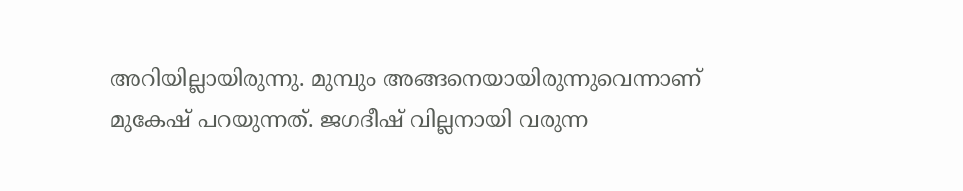അറിയില്ലായിരുന്നു. മുമ്പും അങ്ങനെയായിരുന്നുവെന്നാണ് മുകേഷ് പറയുന്നത്. ജഗദീഷ് വില്ലനായി വരുന്ന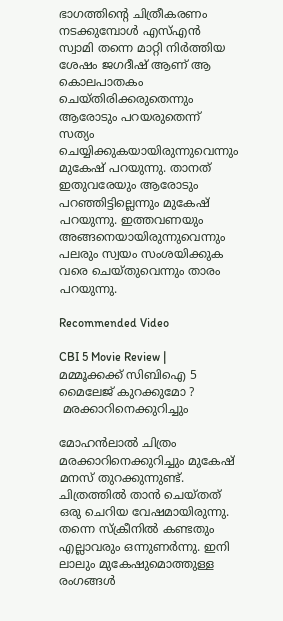ഭാഗത്തിന്റെ ചിത്രീകരണം നടക്കുമ്പോള്‍ എസ്എന്‍ സ്വാമി തന്നെ മാറ്റി നിര്‍ത്തിയ ശേഷം ജഗദീഷ് ആണ് ആ കൊലപാതകം ചെയ്തിരിക്കരുതെന്നും ആരോടും പറയരുതെന്ന് സത്യം ചെയ്യിക്കുകയായിരുന്നുവെന്നും മുകേഷ് പറയുന്നു. താനത് ഇതുവരേയും ആരോടും പറഞ്ഞിട്ടില്ലെന്നും മുകേഷ് പറയുന്നു. ഇത്തവണയും അങ്ങനെയായിരുന്നുവെന്നും പലരും സ്വയം സംശയിക്കുക വരെ ചെയ്തുവെന്നും താരം പറയുന്നു.

Recommended Video

CBI 5 Movie Review | മമ്മൂക്കക്ക് സിബിഐ 5 മൈലേജ് കുറക്കുമോ ?
 മരക്കാറിനെക്കുറിച്ചും

മോഹന്‍ലാല്‍ ചിത്രം മരക്കാറിനെക്കുറിച്ചും മുകേഷ് മനസ് തുറക്കുന്നുണ്ട്. ചിത്രത്തില്‍ താന്‍ ചെയ്തത് ഒരു ചെറിയ വേഷമായിരുന്നു. തന്നെ സ്‌ക്രീനില്‍ കണ്ടതും എല്ലാവരും ഒന്നുണര്‍ന്നു. ഇനി ലാലും മുകേഷുമൊത്തുള്ള രംഗങ്ങള്‍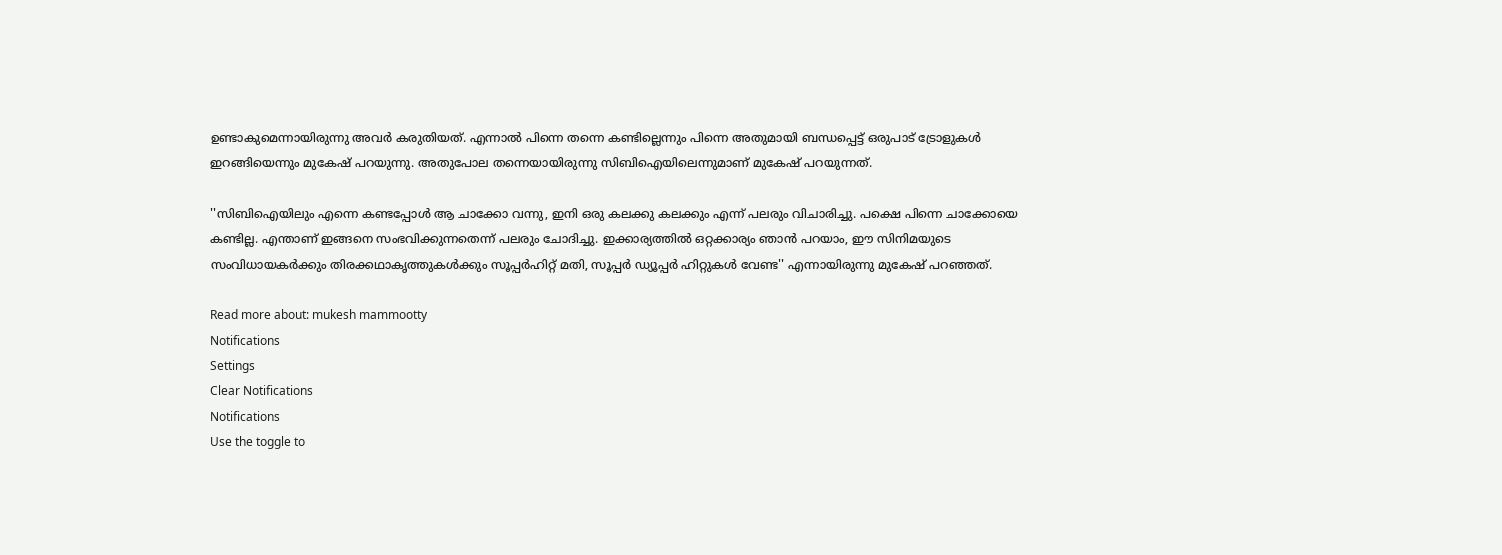ഉണ്ടാകുമെന്നായിരുന്നു അവര്‍ കരുതിയത്. എന്നാല്‍ പിന്നെ തന്നെ കണ്ടില്ലെന്നും പിന്നെ അതുമായി ബന്ധപ്പെട്ട് ഒരുപാട് ട്രോളുകള്‍ ഇറങ്ങിയെന്നും മുകേഷ് പറയുന്നു. അതുപോല തന്നെയായിരുന്നു സിബിഐയിലെന്നുമാണ് മുകേഷ് പറയുന്നത്.

''സിബിഐയിലും എന്നെ കണ്ടപ്പോള്‍ ആ ചാക്കോ വന്നു, ഇനി ഒരു കലക്കു കലക്കും എന്ന് പലരും വിചാരിച്ചു. പക്ഷെ പിന്നെ ചാക്കോയെ കണ്ടില്ല. എന്താണ് ഇങ്ങനെ സംഭവിക്കുന്നതെന്ന് പലരും ചോദിച്ചു. ഇക്കാര്യത്തില്‍ ഒറ്റക്കാര്യം ഞാന്‍ പറയാം, ഈ സിനിമയുടെ സംവിധായകര്‍ക്കും തിരക്കഥാകൃത്തുകള്‍ക്കും സൂപ്പര്‍ഹിറ്റ് മതി, സൂപ്പര്‍ ഡ്യൂപ്പര്‍ ഹിറ്റുകള്‍ വേണ്ട'' എന്നായിരുന്നു മുകേഷ് പറഞ്ഞത്.

Read more about: mukesh mammootty
Notifications
Settings
Clear Notifications
Notifications
Use the toggle to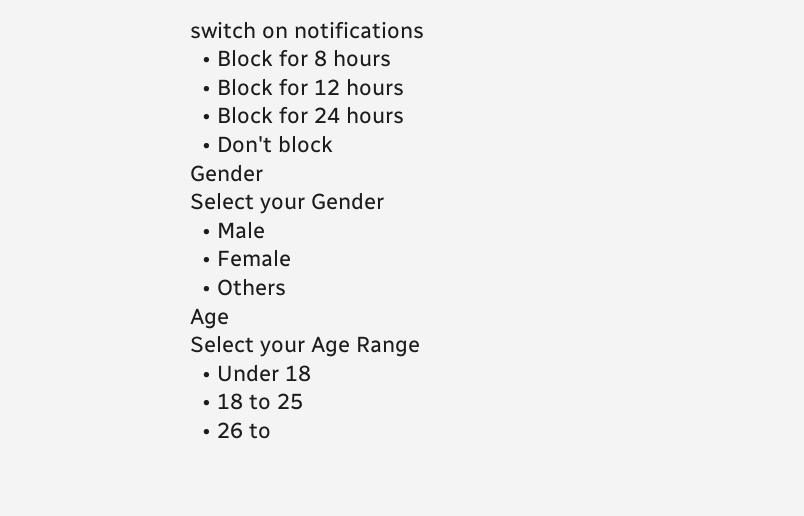switch on notifications
  • Block for 8 hours
  • Block for 12 hours
  • Block for 24 hours
  • Don't block
Gender
Select your Gender
  • Male
  • Female
  • Others
Age
Select your Age Range
  • Under 18
  • 18 to 25
  • 26 to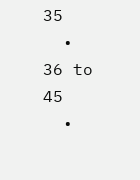35
  • 36 to 45
  •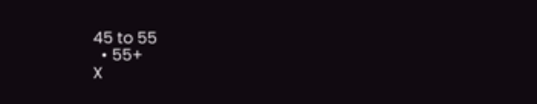45 to 55
  • 55+
X